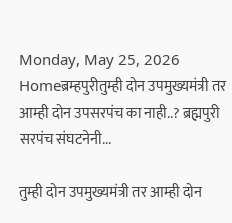Monday, May 25, 2026
Homeब्रम्हपुरीतुम्ही दोन उपमुख्यमंत्री तर आम्ही दोन उपसरपंच का नाही..? ब्रह्मपुरी सरपंच संघटनेनी...

तुम्ही दोन उपमुख्यमंत्री तर आम्ही दोन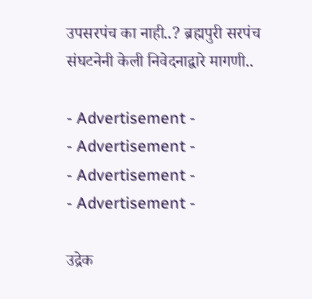उपसरपंच का नाही..? ब्रह्मपुरी सरपंच संघटनेनी केली निवेदनाद्वारे मागणी..

- Advertisement -
- Advertisement -
- Advertisement -
- Advertisement -

उद्रेक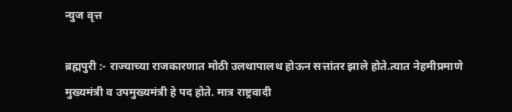न्युज वृत्त

ब्रह्मपुरी :- राज्याच्या राजकारणात मोठी उलथापालथ होऊन सत्तांतर झाले होते.त्यात नेहमीप्रमाणे मुख्यमंत्री व उपमुख्यमंत्री हे पद होते. मात्र राष्ट्रवादी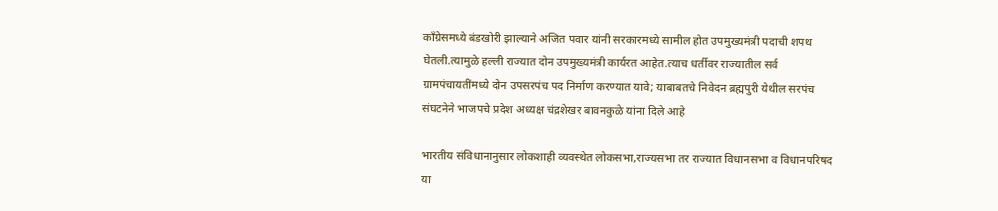काँग्रेसमध्ये बंडखोरी झाल्याने अजित पवार यांनी सरकारमध्ये सामील होत उपमुख्यमंत्री पदाची शपथ घेतली.त्यामुळे हल्ली राज्यात दोन उपमुख्यमंत्री कार्यरत आहेत.त्याच धर्तीवर राज्यातील सर्व ग्रामपंचायतींमध्ये दोन उपसरपंच पद निर्माण करण्यात यावे; याबाबतचे निवेदन ब्रह्मपुरी येथील सरपंच संघटनेने भाजपचे प्रदेश अध्यक्ष चंद्रशेखर बावनकुळे यांना दिले आहे

भारतीय संविधानानुसार लोकशाही व्यवस्थेत लोकसभा,राज्यसभा तर राज्यात विधानसभा व विधानपरिषद या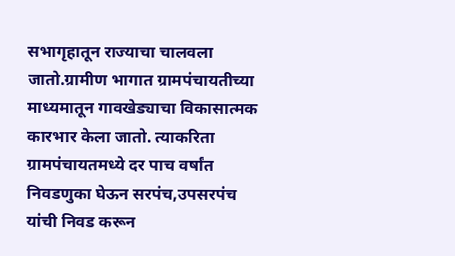सभागृहातून राज्याचा चालवला जातो.ग्रामीण भागात ग्रामपंचायतीच्या माध्यमातून गावखेड्याचा विकासात्मक कारभार केला जातो. त्याकरिता ग्रामपंचायतमध्ये दर पाच वर्षांत निवडणुका घेऊन सरपंच,उपसरपंच यांची निवड करून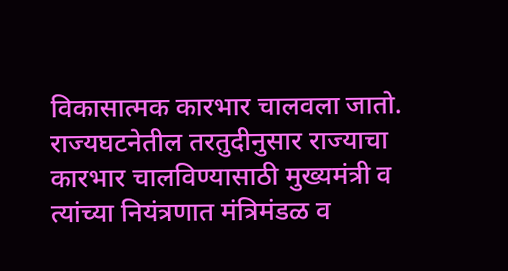विकासात्मक कारभार चालवला जातो. राज्यघटनेतील तरतुदीनुसार राज्याचा कारभार चालविण्यासाठी मुख्यमंत्री व त्यांच्या नियंत्रणात मंत्रिमंडळ व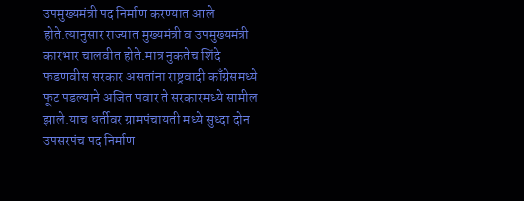उपमुख्यमंत्री पद निर्माण करण्यात आले होते.त्यानुसार राज्यात मुख्यमंत्री व उपमुख्यमंत्री कारभार चालवीत होते.मात्र नुकतेच शिंदे फडणवीस सरकार असतांना राष्ट्रवादी काँग्रेसमध्ये फूट पडल्याने अजित पवार ते सरकारमध्ये सामील झाले.याच धर्तीवर ग्रामपंचायती मध्ये सुध्दा दोन उपसरपंच पद निर्माण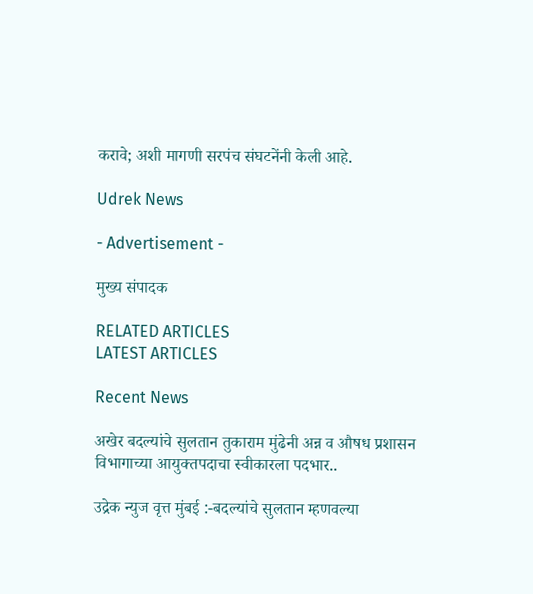करावे; अशी मागणी सरपंच संघटनेंनी केली आहे.

Udrek News

- Advertisement -

मुख्य संपादक

RELATED ARTICLES
LATEST ARTICLES

Recent News

अखेर बदल्यांचे सुलतान तुकाराम मुंढेनी अन्न व औषध प्रशासन विभागाच्या आयुक्तपदाचा स्वीकारला पदभार..

उद्रेक न्युज वृत्त मुंबई :-बदल्यांचे सुलतान म्हणवल्या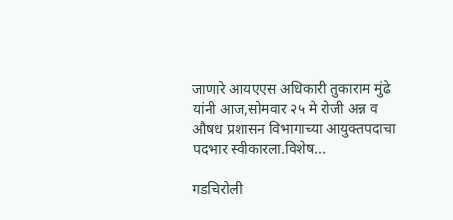जाणारे आयएएस अधिकारी तुकाराम मुंढे यांनी आज,सोमवार २५ मे रोजी अन्न व औषध प्रशासन विभागाच्या आयुक्तपदाचा पदभार स्वीकारला.विशेष...

गडचिरोली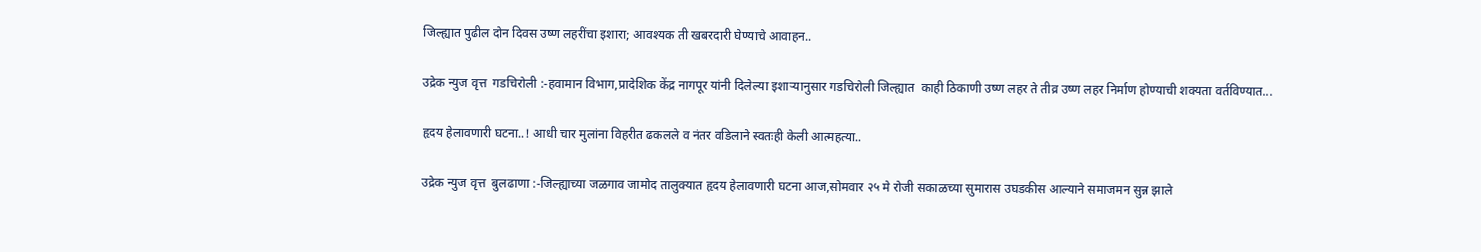जिल्ह्यात पुढील दोन दिवस उष्ण लहरींचा इशारा; आवश्यक ती खबरदारी घेण्याचे आवाहन..

उद्रेक न्युज वृत्त  गडचिरोली :-हवामान विभाग,प्रादेशिक केंद्र नागपूर यांनी दिलेल्या इशाऱ्यानुसार गडचिरोली जिल्ह्यात  काही ठिकाणी उष्ण लहर ते तीव्र उष्ण लहर निर्माण होण्याची शक्यता वर्तविण्यात...

हृदय हेलावणारी घटना..! आधी चार मुलांना विहरीत ढकलले व नंतर वडिलाने स्वतःही केली आत्महत्या..

उद्रेक न्युज वृत्त  बुलढाणा :-जिल्ह्याच्या जळगाव जामोद तालुक्यात हृदय हेलावणारी घटना आज,सोमवार २५ मे रोजी सकाळच्या सुमारास उघडकीस आल्याने समाजमन सुन्न झाले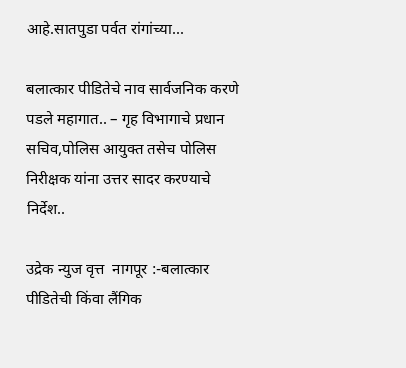आहे.सातपुडा पर्वत रांगांच्या...

बलात्कार पीडितेचे नाव सार्वजनिक करणे पडले महागात.. – गृह विभागाचे प्रधान सचिव,पोलिस आयुक्त तसेच पोलिस निरीक्षक यांना उत्तर सादर करण्याचे निर्देश..

उद्रेक न्युज वृत्त  नागपूर :-बलात्कार पीडितेची किंवा लैंगिक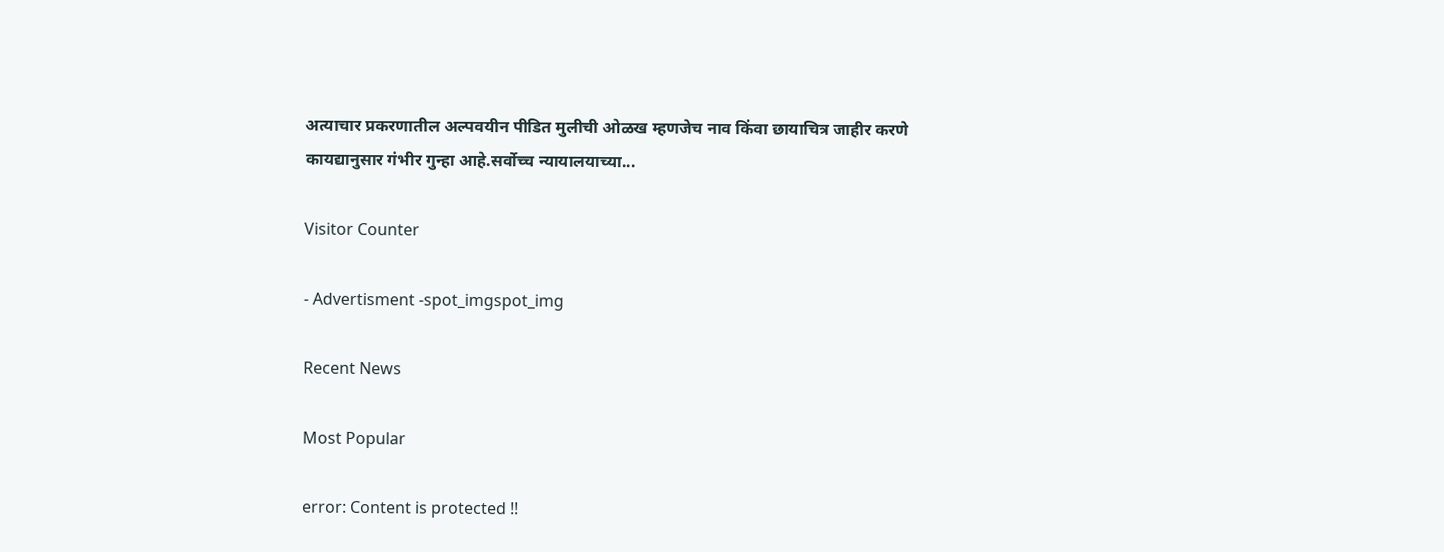अत्याचार प्रकरणातील अल्पवयीन पीडित मुलीची ओळख म्हणजेच नाव किंवा छायाचित्र जाहीर करणे कायद्यानुसार गंभीर गुन्हा आहे.सर्वोच्च न्यायालयाच्या...

Visitor Counter

- Advertisment -spot_imgspot_img

Recent News

Most Popular

error: Content is protected !!